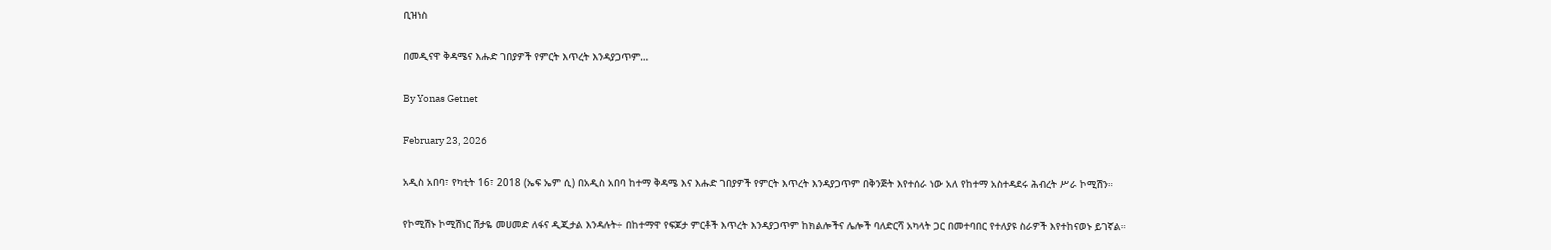ቢዝነስ

በመዲናዋ ቅዳሜና እሑድ ገበያዎች የምርት እጥረት እንዳያጋጥም…

By Yonas Getnet

February 23, 2026

አዲስ አበባ፣ የካቲት 16፣ 2018 (ኤፍ ኤም ሲ) በአዲስ አበባ ከተማ ቅዳሜ እና እሑድ ገበያዎች የምርት እጥረት እንዳያጋጥም በቅንጅት እየተሰራ ነው አለ የከተማ አስተዳደሩ ሕብረት ሥራ ኮሚሽን።

የኮሚሽኑ ኮሚሽነር ሽታዬ መሀመድ ለፋና ዲጂታል እንዳሉት÷ በከተማዋ የፍጆታ ምርቶች እጥረት እንዳያጋጥም ከክልሎችና ሌሎች ባለድርሻ አካላት ጋር በመተባበር የተለያዩ ስራዎች እየተከናወኑ ይገኛል።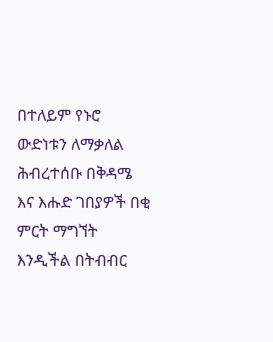በተለይም የኑሮ ውድነቱን ለማቃለል ሕብረተሰቡ በቅዳሜ እና እሑድ ገበያዎች በቂ ምርት ማግኘት እንዲችል በትብብር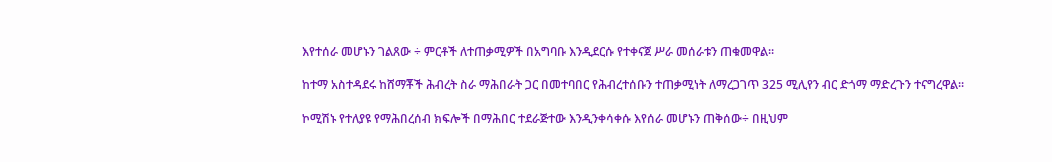እየተሰራ መሆኑን ገልጸው ÷ ምርቶች ለተጠቃሚዎች በአግባቡ እንዲደርሱ የተቀናጀ ሥራ መሰራቱን ጠቁመዋል።

ከተማ አስተዳደሩ ከሸማቾች ሕብረት ስራ ማሕበራት ጋር በመተባበር የሕብረተሰቡን ተጠቃሚነት ለማረጋገጥ 325 ሚሊየን ብር ድጎማ ማድረጉን ተናግረዋል።

ኮሚሽኑ የተለያዩ የማሕበረሰብ ክፍሎች በማሕበር ተደራጅተው እንዲንቀሳቀሱ እየሰራ መሆኑን ጠቅሰው÷ በዚህም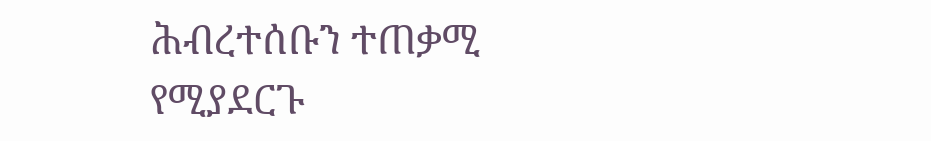ሕብረተሰቡን ተጠቃሚ የሚያደርጉ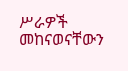ሥራዎች መከናወናቸውን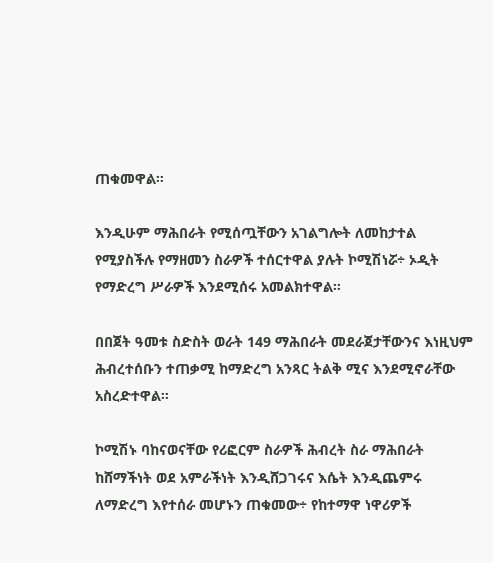ጠቁመዋል።

እንዲሁም ማሕበራት የሚሰጧቸውን አገልግሎት ለመከታተል የሚያስችሉ የማዘመን ስራዎች ተሰርተዋል ያሉት ኮሚሽነሯ÷ ኦዲት የማድረግ ሥራዎች እንደሚሰሩ አመልክተዋል።

በበጀት ዓመቱ ስድስት ወራት 149 ማሕበራት መደራጀታቸውንና እነዚህም ሕብረተሰቡን ተጠቃሚ ከማድረግ አንጻር ትልቅ ሚና እንደሚኖራቸው አስረድተዋል።

ኮሚሽኑ ባከናወናቸው የሪፎርም ስራዎች ሕብረት ስራ ማሕበራት ከሸማችነት ወደ አምራችነት እንዲሸጋገሩና እሴት እንዲጨምሩ ለማድረግ እየተሰራ መሆኑን ጠቁመው÷ የከተማዋ ነዋሪዎች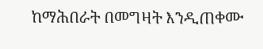ከማሕበራት በመግዛት እንዲጠቀሙ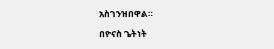አስገንዝበዋል።

በዮናስ ጌትነት